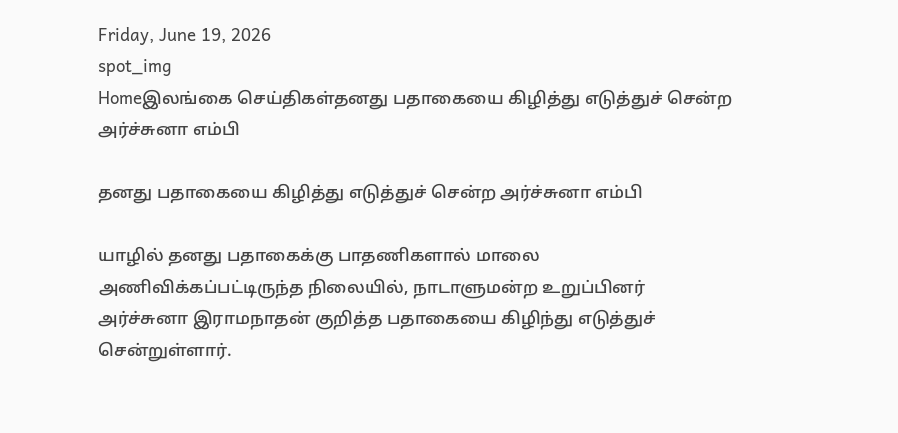Friday, June 19, 2026
spot_img
Homeஇலங்கை செய்திகள்தனது பதாகையை கிழித்து எடுத்துச் சென்ற அர்ச்சுனா எம்பி

தனது பதாகையை கிழித்து எடுத்துச் சென்ற அர்ச்சுனா எம்பி

யாழில் தனது பதாகைக்கு பாதணிகளால் மாலை அணிவிக்கப்பட்டிருந்த நிலையில், நாடாளுமன்ற உறுப்பினர் அர்ச்சுனா இராமநாதன் குறித்த பதாகையை கிழிந்து எடுத்துச் சென்றுள்ளார்.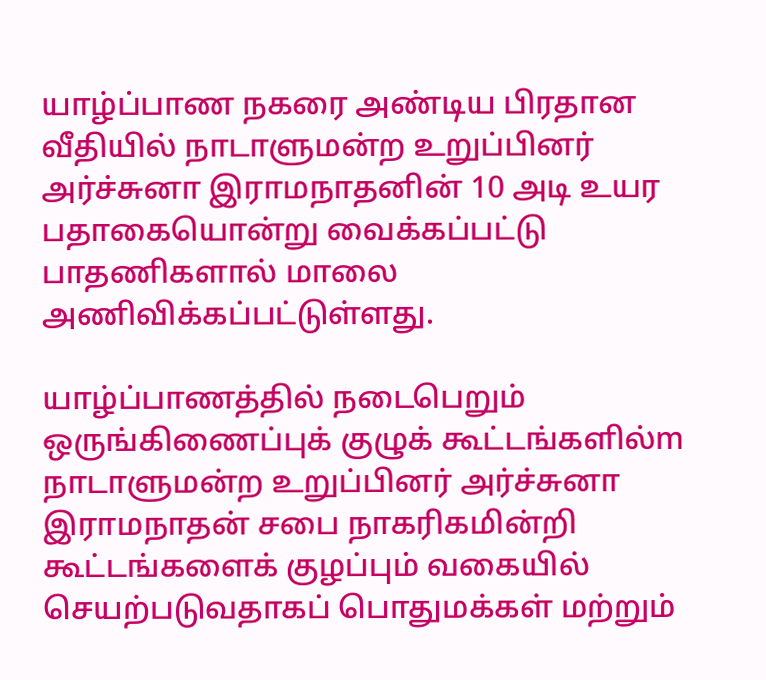யாழ்ப்பாண நகரை அண்டிய பிரதான வீதியில் நாடாளுமன்ற உறுப்பினர் அர்ச்சுனா இராமநாதனின் 10 அடி உயர பதாகையொன்று வைக்கப்பட்டு பாதணிகளால் மாலை அணிவிக்கப்பட்டுள்ளது.

யாழ்ப்பாணத்தில் நடைபெறும் ஒருங்கிணைப்புக் குழுக் கூட்டங்களில்m நாடாளுமன்ற உறுப்பினர் அர்ச்சுனா இராமநாதன் சபை நாகரிகமின்றி கூட்டங்களைக் குழப்பும் வகையில் செயற்படுவதாகப் பொதுமக்கள் மற்றும்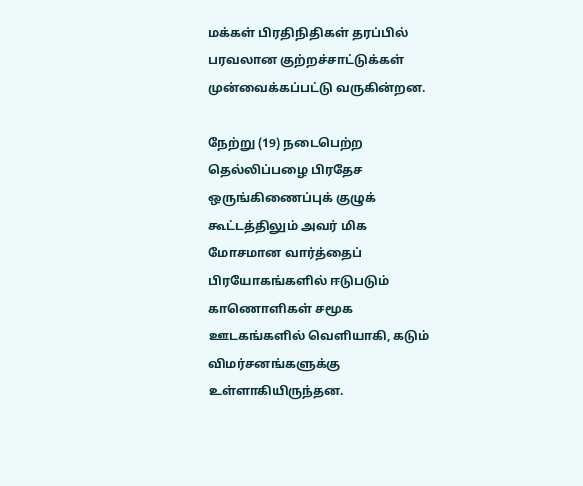மக்கள் பிரதிநிதிகள் தரப்பில் பரவலான குற்றச்சாட்டுக்கள் முன்வைக்கப்பட்டு வருகின்றன.

நேற்று (19) நடைபெற்ற தெல்லிப்பழை பிரதேச ஒருங்கிணைப்புக் குழுக் கூட்டத்திலும் அவர் மிக மோசமான வார்த்தைப் பிரயோகங்களில் ஈடுபடும் காணொளிகள் சமூக ஊடகங்களில் வெளியாகி, கடும் விமர்சனங்களுக்கு உள்ளாகியிருந்தன.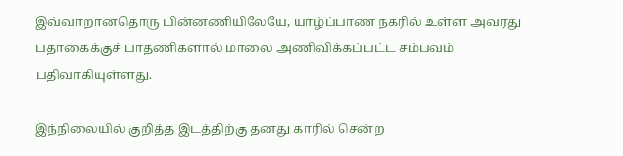இவ்வாறானதொரு பின்னணியிலேயே, யாழ்ப்பாண நகரில் உள்ள அவரது பதாகைக்குச் பாதணிகளால் மாலை அணிவிக்கப்பட்ட சம்பவம் பதிவாகியுள்ளது.

இந்நிலையில் குறித்த இடத்திற்கு தனது காரில் சென்ற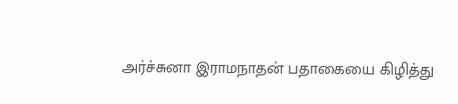அர்ச்சுனா இராமநாதன் பதாகையை கிழித்து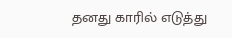தனது காரில் எடுத்து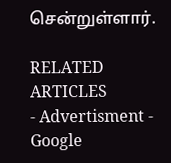சென்றுள்ளார்.

RELATED ARTICLES
- Advertisment -
Google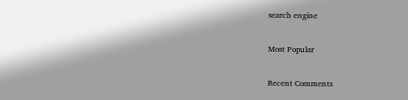search engine

Most Popular

Recent Comments